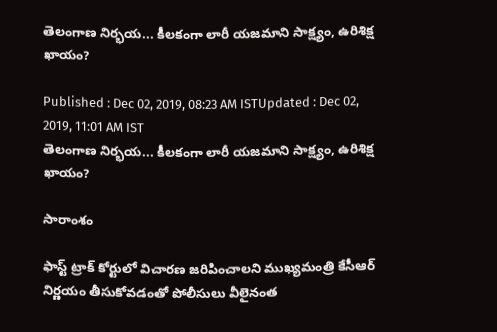తెలంగాణ నిర్భయ... కీలకంగా లారీ యజమాని సాక్ష్యం, ఉరిశిక్ష ఖాయం?

Published : Dec 02, 2019, 08:23 AM ISTUpdated : Dec 02, 2019, 11:01 AM IST
తెలంగాణ నిర్భయ... కీలకంగా లారీ యజమాని సాక్ష్యం, ఉరిశిక్ష ఖాయం?

సారాంశం

ఫాస్ట్ ట్రాక్ కోర్టులో విచారణ జరిపించాలని ముఖ్యమంత్రి కేసీఆర్ నిర్ణయం తీసుకోవడంతో పోలీసులు వీలైనంత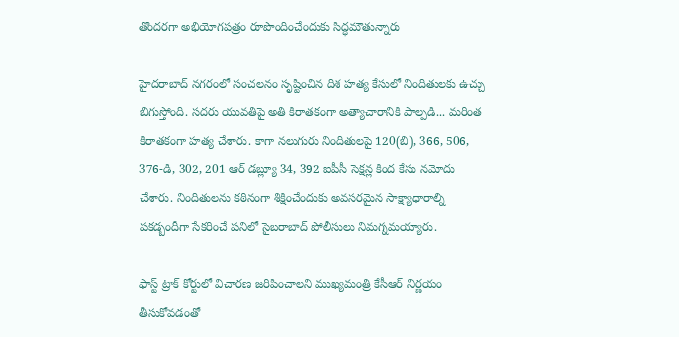తొందరగా అభియోగపత్రం రూపొందించేందుకు సిద్ధమౌతున్నారు

హైదరాబాద్ నగరంలో సంచలనం సృష్టించిన దిశ హత్య కేసులో నిందితులకు ఉచ్చు బిగుస్తోంది. సదరు యువతిపై అతి కిరాతకంగా అత్యాచారానికి పాల్పడి... మరింత కిరాతకంగా హత్య చేశారు. కాగా నలుగురు నిందితులపై 120(బి), 366, 506, 376-డి, 302, 201 ఆర్ డబ్ల్యూ 34, 392 ఐపీసీ సెక్షన్ల కింద కేసు నమోదు చేశారు. నిందితులను కఠినంగా శిక్షించేందుకు అవసరమైన సాక్ష్యాధారాల్ని పకడ్బందీగా సేకరించే పనిలో సైబరాబాద్ పోలీసులు నిమగ్నమయ్యారు.

ఫాస్ట్ ట్రాక్ కోర్టులో విచారణ జరిపించాలని ముఖ్యమంత్రి కేసీఆర్ నిర్ణయం తీసుకోవడంతో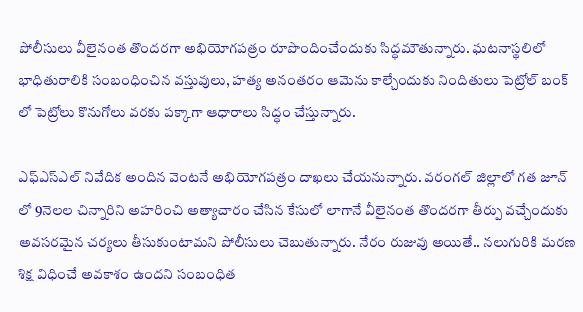పోలీసులు వీలైనంత తొందరగా అభియోగపత్రం రూపొందించేందుకు సిద్ధమౌతున్నారు. ఘటనాస్థలిలో భాధితురాలికి సంబంధించిన వస్తువులు, హత్య అనంతరం ఆమెను కాల్చేందుకు నిందితులు పెట్రోల్ బంక్ లో పెట్రోలు కొనుగోలు వరకు పక్కాగా ఆధారాలు సిద్ధం చేస్తున్నారు.

ఎఫ్ఎస్ఎల్ నివేదిక అందిన వెంటనే అభియోగపత్రం దాఖలు చేయనున్నారు. వరంగల్ జిల్లాలో గత జూన్ లో 9నెలల చిన్నారిని అహరించి అత్యాచారం చేసిన కేసులో లాగానే వీలైనంత తొందరగా తీర్పు వచ్చేందుకు అవసరమైన చర్యలు తీసుకుంటామని పోలీసులు చెబుతున్నారు. నేరం రుజువు అయితే.. నలుగురికి మరణ శిక్ష విధించే అవకాశం ఉందని సంబంధిత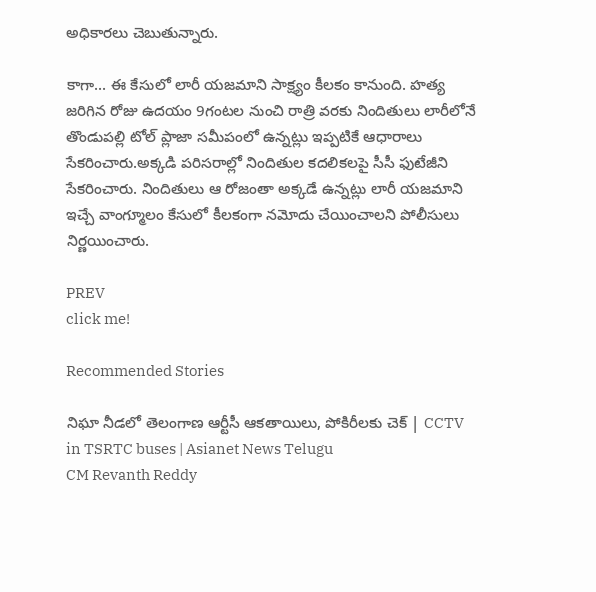అధికారలు చెబుతున్నారు.

కాగా... ఈ కేసులో లారీ యజమాని సాక్ష్యం కీలకం కానుంది. హత్య జరిగిన రోజు ఉదయం 9గంటల నుంచి రాత్రి వరకు నిందితులు లారీలోనే తొండుపల్లి టోల్ ప్లాజా సమీపంలో ఉన్నట్లు ఇప్పటికే ఆధారాలు సేకరించారు.అక్కడి పరిసరాల్లో నిందితుల కదలికలపై సీసీ ఫుటేజీని సేకరించారు. నిందితులు ఆ రోజంతా అక్కడే ఉన్నట్లు లారీ యజమాని ఇచ్చే వాంగ్మూలం కేసులో కీలకంగా నమోదు చేయించాలని పోలీసులు నిర్ణయించారు.

PREV
click me!

Recommended Stories

నిఘా నీడలో తెలంగాణ ఆర్టీసీ ఆకతాయిలు, పోకిరీలకు చెక్ | CCTV in TSRTC buses | Asianet News Telugu
CM Revanth Reddy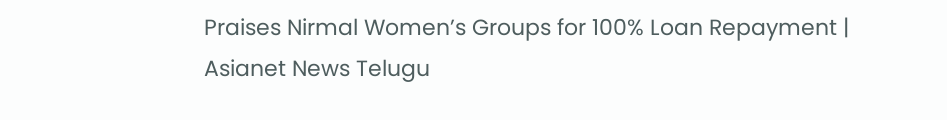Praises Nirmal Women’s Groups for 100% Loan Repayment | Asianet News Telugu